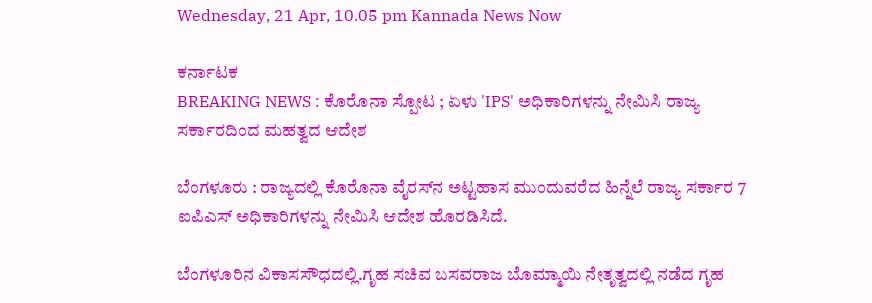Wednesday, 21 Apr, 10.05 pm Kannada News Now

ಕರ್ನಾಟಕ
BREAKING NEWS : ಕೊರೊನಾ ಸ್ಪೋಟ ; ಏಳು 'IPS' ಅಧಿಕಾರಿಗಳನ್ನು ನೇಮಿಸಿ ರಾಜ್ಯ ಸರ್ಕಾರದಿಂದ ಮಹತ್ವದ ಆದೇಶ

ಬೆಂಗಳೂರು : ರಾಜ್ಯದಲ್ಲಿ ಕೊರೊನಾ ವೈರಸ್‌ನ ಅಟ್ಟಹಾಸ ಮುಂದುವರೆದ ಹಿನ್ನೆಲೆ ರಾಜ್ಯ ಸರ್ಕಾರ 7 ಐಪಿಎಸ್‌ ಅಧಿಕಾರಿಗಳನ್ನು ನೇಮಿಸಿ ಆದೇಶ ಹೊರಡಿಸಿದೆ.

ಬೆಂಗಳೂರಿನ ವಿಕಾಸಸೌಧದಲ್ಲಿ.ಗೃಹ ಸಚಿವ ಬಸವರಾಜ ಬೊಮ್ಮಾಯಿ ನೇತೃತ್ವದಲ್ಲಿ ನಡೆದ ಗೃಹ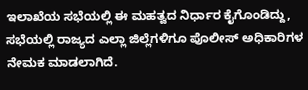ಇಲಾಖೆಯ ಸಭೆಯಲ್ಲಿ ಈ ಮಹತ್ವದ ನಿರ್ಧಾರ ಕೈಗೊಂಡಿದ್ದು, ಸಭೆಯಲ್ಲಿ ರಾಜ್ಯದ ಎಲ್ಲಾ ಜಿಲ್ಲೆಗಳಿಗೂ ಪೊಲೀಸ್ ಅಧಿಕಾರಿಗಳ ನೇಮಕ ಮಾಡಲಾಗಿದೆ.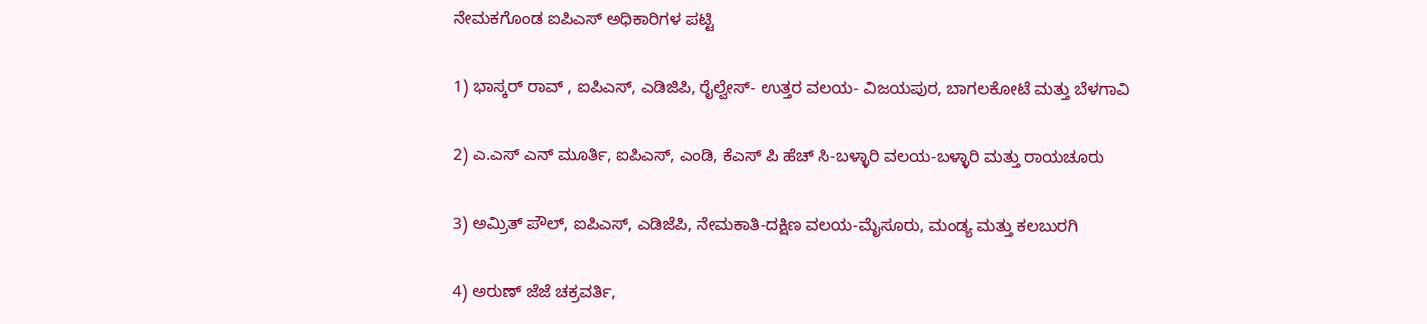ನೇಮಕಗೊಂಡ ಐಪಿಎಸ್ ಅಧಿಕಾರಿಗಳ ಪಟ್ಟಿ

1) ಭಾಸ್ಕರ್ ರಾವ್ , ಐಪಿಎಸ್, ಎಡಿಜಿಪಿ, ರೈಲ್ವೇಸ್- ಉತ್ತರ ವಲಯ- ವಿಜಯಪುರ, ಬಾಗಲಕೋಟೆ ಮತ್ತು ಬೆಳಗಾವಿ

2) ಎ.ಎಸ್ ಎನ್ ಮೂರ್ತಿ, ಐಪಿಎಸ್, ಎಂಡಿ, ಕೆಎಸ್ ಪಿ ಹೆಚ್ ಸಿ-ಬಳ್ಳಾರಿ ವಲಯ-ಬಳ್ಳಾರಿ ಮತ್ತು ರಾಯಚೂರು

3) ಅಮ್ರಿತ್ ಪೌಲ್, ಐಪಿಎಸ್, ಎಡಿಜೆಪಿ, ನೇಮಕಾತಿ-ದಕ್ಷಿಣ ವಲಯ-ಮೈಸೂರು, ಮಂಡ್ಯ ಮತ್ತು ಕಲಬುರಗಿ

4) ಅರುಣ್ ಜೆಜೆ ಚಕ್ರವರ್ತಿ,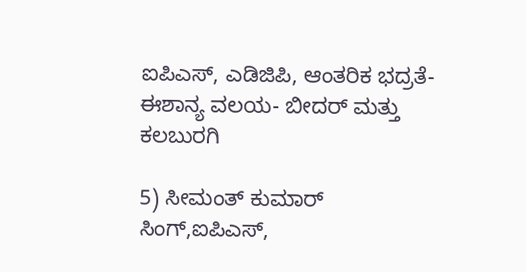ಐಪಿಎಸ್, ಎಡಿಜಿಪಿ, ಆಂತರಿಕ ಭದ್ರತೆ-ಈಶಾನ್ಯ ವಲಯ- ಬೀದರ್ ಮತ್ತು ಕಲಬುರಗಿ

5) ಸೀಮಂತ್ ಕುಮಾರ್ ಸಿಂಗ್,ಐಪಿಎಸ್,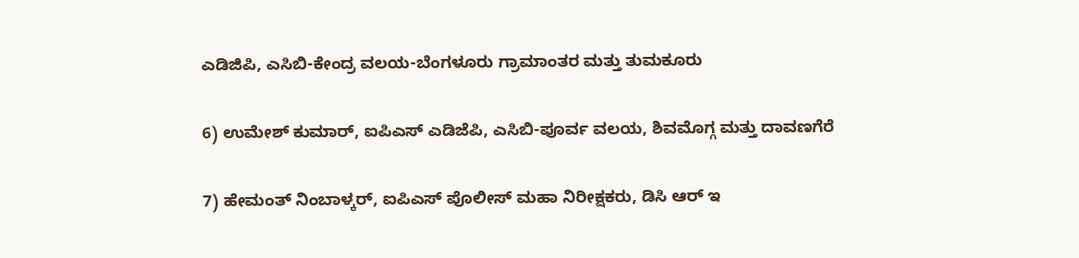ಎಡಿಜಿಪಿ, ಎಸಿಬಿ-ಕೇಂದ್ರ ವಲಯ-ಬೆಂಗಳೂರು ಗ್ರಾಮಾಂತರ ಮತ್ತು ತುಮಕೂರು

6) ಉಮೇಶ್ ಕುಮಾರ್, ಐಪಿಎಸ್ ಎಡಿಜೆಪಿ, ಎಸಿಬಿ-ಪೂರ್ವ ವಲಯ, ಶಿವಮೊಗ್ಗ ಮತ್ತು ದಾವಣಗೆರೆ

7) ಹೇಮಂತ್ ನಿಂಬಾಳ್ಕರ್, ಐಪಿಎಸ್ ಪೊಲೀಸ್ ಮಹಾ ನಿರೀಕ್ಷಕರು, ಡಿಸಿ ಆರ್ ಇ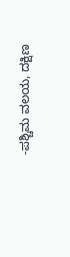-ಪಶ್ಚಿಮ ವಲಯ, ದಕ್ಷಿಣ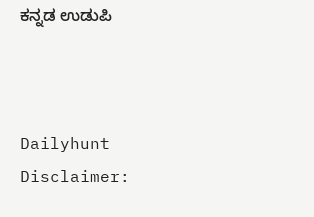ಕನ್ನಡ ಉಡುಪಿ



Dailyhunt
Disclaimer: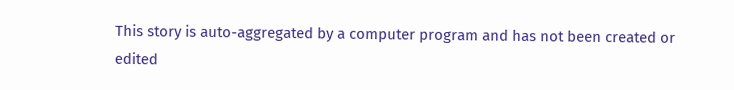This story is auto-aggregated by a computer program and has not been created or edited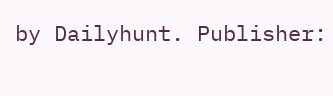by Dailyhunt. Publisher: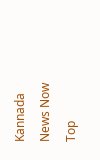Kannada News Now
Top